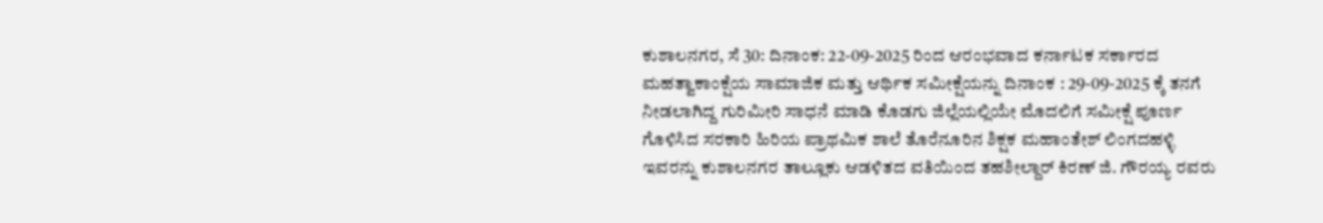ಕುಶಾಲನಗರ, ಸೆ 30: ದಿನಾಂಕ: 22-09-2025 ರಿಂದ ಆರಂಭವಾದ ಕರ್ನಾಟಕ ಸರ್ಕಾರದ ಮಹತ್ವಾಕಾಂಕ್ಷೆಯ ಸಾಮಾಜಿಕ ಮತ್ತು ಆರ್ಥಿಕ ಸಮೀಕ್ಷೆಯನ್ನು ದಿನಾಂಕ : 29-09-2025 ಕ್ಕೆ ತನಗೆ ನೀಡಲಾಗಿದ್ದ ಗುರಿಮೀರಿ ಸಾಧನೆ ಮಾಡಿ ಕೊಡಗು ಜಿಲ್ಲೆಯಲ್ಲಿಯೇ ಮೊದಲಿಗೆ ಸಮೀಕ್ಷೆ ಪೂರ್ಣ ಗೊಳಿಸಿದ ಸರಕಾರಿ ಹಿರಿಯ ಪ್ರಾಥಮಿಕ ಶಾಲೆ ತೊರೆನೂರಿನ ಶಿಕ್ಷಕ ಮಹಾಂತೇಶ್ ಲಿಂಗದಹಳ್ಳಿ ಇವರನ್ನು ಕುಶಾಲನಗರ ತಾಲ್ಲೂಕು ಆಡಳಿತದ ವತಿಯಿಂದ ತಹಶೀಲ್ದಾರ್ ಕಿರಣ್ ಜಿ. ಗೌರಯ್ಯ ರವರು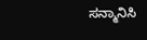ಸನ್ಮಾನಿಸಿ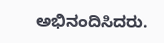ಅಭಿನಂದಿಸಿದರು.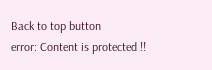Back to top button
error: Content is protected !!